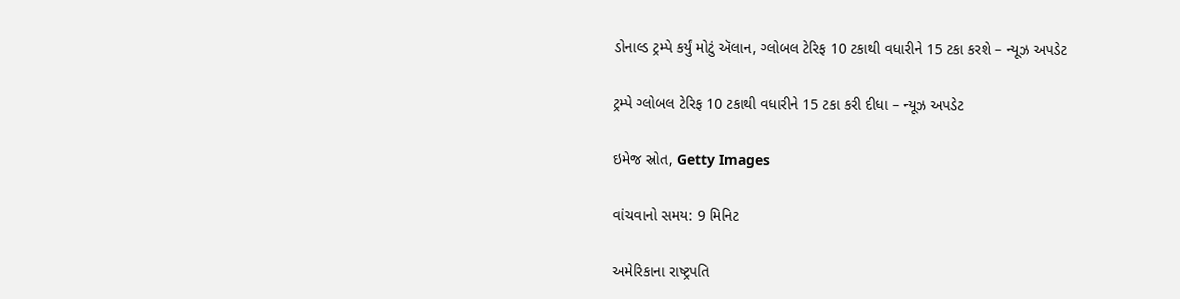ડોનાલ્ડ ટ્રમ્પે કર્યું મોટું ઍલાન, ગ્લોબલ ટેરિફ 10 ટકાથી વધારીને 15 ટકા કરશે – ન્યૂઝ અપડેટ

ટ્રમ્પે ગ્લોબલ ટેરિફ 10 ટકાથી વધારીને 15 ટકા કરી દીધા – ન્યૂઝ અપડેટ

ઇમેજ સ્રોત, Getty Images

વાંચવાનો સમય: 9 મિનિટ

અમેરિકાના રાષ્ટ્રપતિ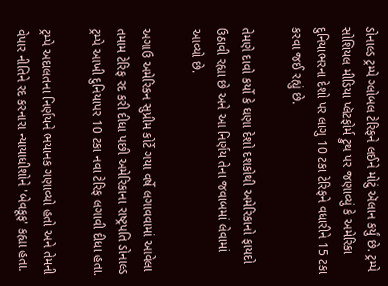ડોનાલ્ડ ટ્રમ્પે ગ્લોબલ ટેરિફને લઈને મોટું ઍલાન કર્યું છે. ટ્રમ્પે સોશિયલ મીડિયા પ્લૅટફોર્મ ટ્રુથ પર જણાવ્યું કે અમેરિકા દુનિયાભરના દેશો પર લાગુ 10 ટકા ટેરિફને વધારીને 15 ટકા કરવા જઈ રહ્યું છે.

તેમણે દાવો કર્યો કે ઘણા દેશો દશકોથી અમેરિકાનો ફાયદો ઉઠાવી રહ્યા છે અને આ નિર્ણય તેના જવાબમાં લેવામાં આવ્યો છે.

અગાઉ અમેરિકન સુપ્રીમ કોર્ટે ગયા વર્ષે લગાવવામાં આવેલા તમામ ટેરિફ રદ કરી દીધા પછી અમેરિકાના રાષ્ટ્રપતિ ડોનાલ્ડ ટ્રમ્પે આખી દુનિયાપર 10 ટકા નવા ટેરિફ લગાવી દીધા હતા.

ટ્રમ્પે અદાલતના નિર્ણયને ભયાનક ગણાવ્યો હતો અને તેમની વેપાર નીતિને રદ કરનારા ન્યાયાધીશોને 'બેવકૂફ' કહ્યા હતા.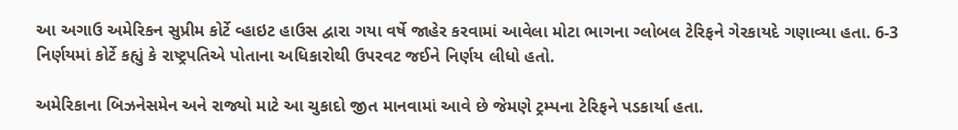આ અગાઉ અમેરિકન સુપ્રીમ કોર્ટે વ્હાઇટ હાઉસ દ્વારા ગયા વર્ષે જાહેર કરવામાં આવેલા મોટા ભાગના ગ્લોબલ ટેરિફને ગેરકાયદે ગણાવ્યા હતા. 6-3 નિર્ણયમાં કોર્ટે કહ્યું કે રાષ્ટ્રપતિએ પોતાના અધિકારોથી ઉપરવટ જઈને નિર્ણય લીધો હતો.

અમેરિકાના બિઝનેસમેન અને રાજ્યો માટે આ ચુકાદો જીત માનવામાં આવે છે જેમણે ટ્રમ્પના ટેરિફને પડકાર્યા હતા.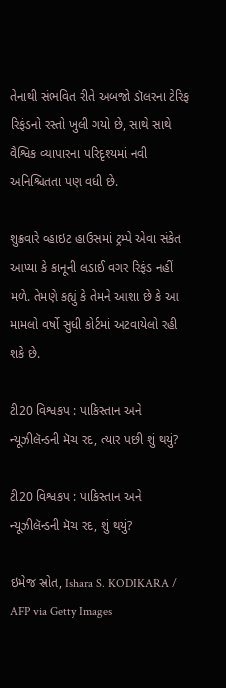તેનાથી સંભવિત રીતે અબજો ડૉલરના ટેરિફ રિફંડનો રસ્તો ખુલી ગયો છે, સાથે સાથે વૈશ્વિક વ્યાપારના પરિદૃશ્યમાં નવી અનિશ્ચિતતા પણ વધી છે.

શુક્રવારે વ્હાઇટ હાઉસમાં ટ્રમ્પે એવા સંકેત આપ્યા કે કાનૂની લડાઈ વગર રિફંડ નહીં મળે. તેમણે કહ્યું કે તેમને આશા છે કે આ મામલો વર્ષો સુધી કોર્ટમાં અટવાયેલો રહી શકે છે.

ટી20 વિશ્વકપ : પાકિસ્તાન અને ન્યૂઝીલૅન્ડની મૅચ રદ, ત્યાર પછી શું થયું?

ટી20 વિશ્વકપ : પાકિસ્તાન અને ન્યૂઝીલૅન્ડની મૅચ રદ, શું થયું?

ઇમેજ સ્રોત, Ishara S. KODIKARA / AFP via Getty Images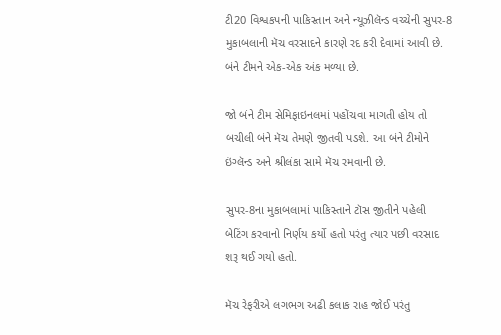ટી20 વિશ્વકપની પાકિસ્તાન અને ન્યૂઝીલૅન્ડ વચ્ચેની સુપર-8 મુકાબલાની મૅચ વરસાદને કારણે રદ કરી દેવામાં આવી છે. બંને ટીમને એક-એક અંક મળ્યા છે.

જો બંને ટીમ સેમિફાઇનલમાં પહોંચવા માગતી હોય તો બચીલી બંને મૅચ તેમણે જીતવી પડશે. આ બંને ટીમોને ઇંગ્લૅન્ડ અને શ્રીલંકા સામે મૅચ રમવાની છે.

સુપર-8ના મુકાબલામાં પાકિસ્તાને ટૉસ જીતીને પહેલી બેટિંગ કરવાનો નિર્ણય કર્યો હતો પરંતુ ત્યાર પછી વરસાદ શરૂ થઈ ગયો હતો.

મૅચ રેફરીએ લગભગ અઢી કલાક રાહ જોઈ પરંતુ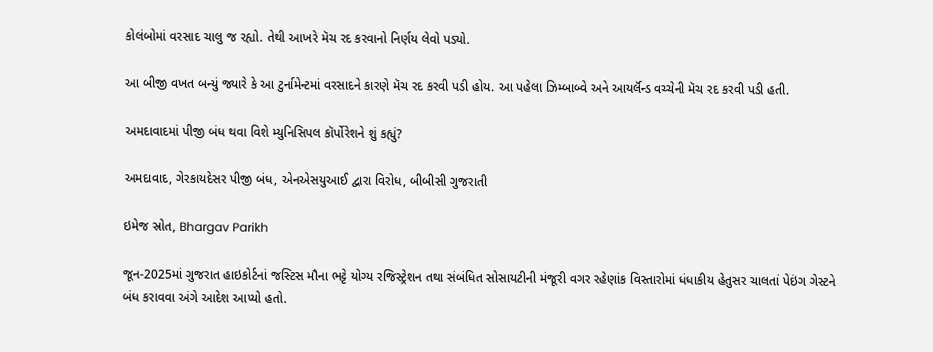કોલંબોમાં વરસાદ ચાલુ જ રહ્યો. તેથી આખરે મૅચ રદ કરવાનો નિર્ણય લેવો પડ્યો.

આ બીજી વખત બન્યું જ્યારે કે આ ટુર્નામેન્ટમાં વરસાદને કારણે મૅચ રદ કરવી પડી હોય. આ પહેલા ઝિમ્બાબ્વે અને આયર્લૅન્ડ વચ્ચેની મૅચ રદ કરવી પડી હતી.

અમદાવાદમાં પીજી બંધ થવા વિશે મ્યુનિસિપલ કૉર્પોરેશને શું કહ્યું?

અમદાવાદ, ગેરકાયદેસર પીજી બંધ, એનએસયુઆઈ દ્વારા વિરોધ, બીબીસી ગુજરાતી

ઇમેજ સ્રોત, Bhargav Parikh

જૂન-2025માં ગુજરાત હાઇકોર્ટનાં જસ્ટિસ મૌના ભટ્ટે યોગ્ય રજિસ્ટ્રેશન તથા સંબંધિત સોસાયટીની મંજૂરી વગર રહેણાંક વિસ્તારોમાં ધંધાકીય હેતુસર ચાલતાં પેઇંગ ગેસ્ટને બંધ કરાવવા અંગે આદેશ આપ્યો હતો.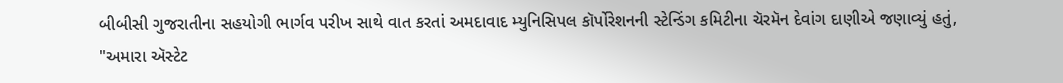બીબીસી ગુજરાતીના સહયોગી ભાર્ગવ પરીખ સાથે વાત કરતાં અમદાવાદ મ્યુનિસિપલ કૉર્પોરેશનની સ્ટેન્ડિંગ કમિટીના ચૅરમૅન દેવાંગ દાણીએ જણાવ્યું હતું, "અમારા ઍસ્ટેટ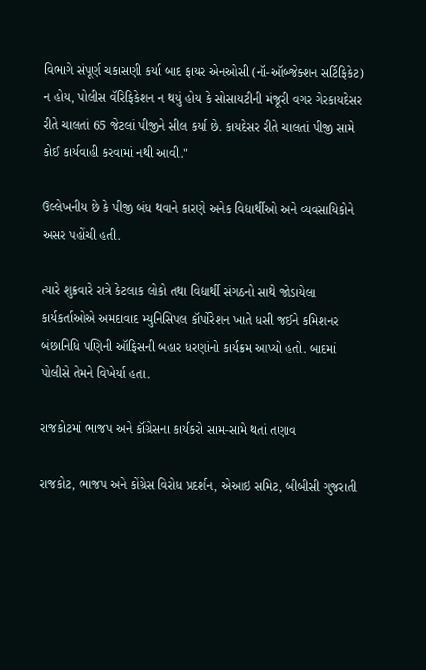વિભાગે સંપૂર્ણ ચકાસણી કર્યા બાદ ફાયર એનઓસી (નૉ-ઑબ્જેક્શન સર્ટિફિકેટ) ન હોય, પોલીસ વૅરિફિકેશન ન થયું હોય કે સોસાયટીની મંજૂરી વગર ગેરકાયદેસર રીતે ચાલતાં 65 જેટલાં પીજીને સીલ કર્યા છે. કાયદેસર રીતે ચાલતાં પીજી સામે કોઈ કાર્યવાહી કરવામાં નથી આવી."

ઉલ્લેખનીય છે કે પીજી બંધ થવાને કારણે અનેક વિદ્યાર્થીઓ અને વ્યવસાયિકોને અસર પહોંચી હતી.

ત્યારે શુક્રવારે રાત્રે કેટલાક લોકો તથા વિદ્યાર્થી સંગઠનો સાથે જોડાયેલા કાર્યકર્તાઓએ અમદાવાદ મ્યુનિસિપલ કૉર્પોરેશન ખાતે ધસી જઈને કમિશનર બંછાનિધિ પણિની ઑફિસની બહાર ધરણાંનો કાર્યક્રમ આપ્યો હતો. બાદમાં પોલીસે તેમને વિખેર્યા હતા.

રાજકોટમાં ભાજપ અને કૉંગ્રેસના કાર્યકરો સામ-સામે થતાં તણાવ

રાજકોટ, ભાજપ અને કોંગ્રેસ વિરોધ પ્રદર્શન, એઆઇ સમિટ, બીબીસી ગુજરાતી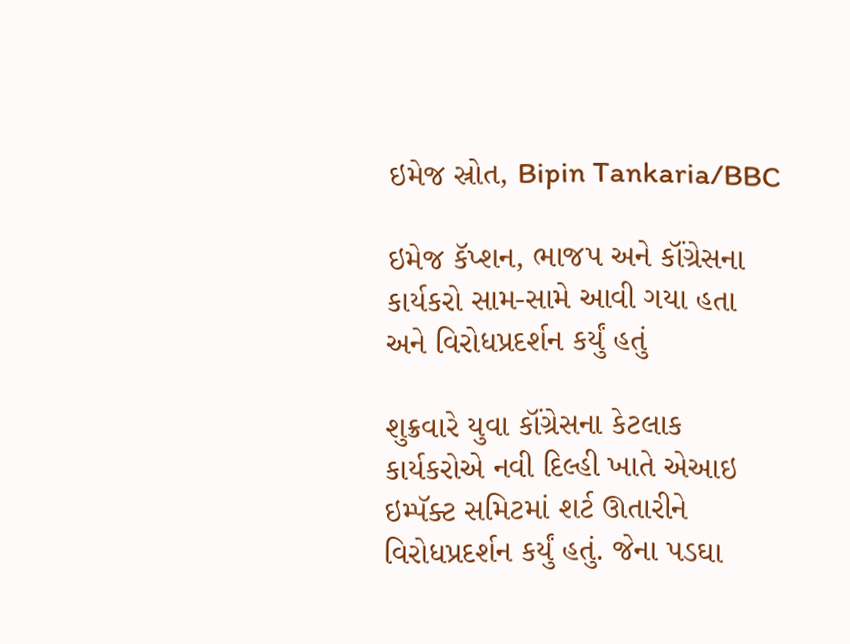ઇમેજ સ્રોત, Bipin Tankaria/BBC

ઇમેજ કૅપ્શન, ભાજપ અને કૉંગ્રેસના કાર્યકરો સામ-સામે આવી ગયા હતા અને વિરોધપ્રદર્શન કર્યું હતું

શુક્રવારે યુવા કૉંગ્રેસના કેટલાક કાર્યકરોએ નવી દિલ્હી ખાતે એઆઇ ઇમ્પૅક્ટ સમિટમાં શર્ટ ઊતારીને વિરોધપ્રદર્શન કર્યું હતું. જેના પડઘા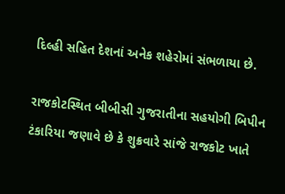દિલ્હી સહિત દેશનાં અનેક શહેરોમાં સંભળાયા છે.

રાજકોટસ્થિત બીબીસી ગુજરાતીના સહયોગી બિપીન ટંકારિયા જણાવે છે કે શુક્રવારે સાંજે રાજકોટ ખાતે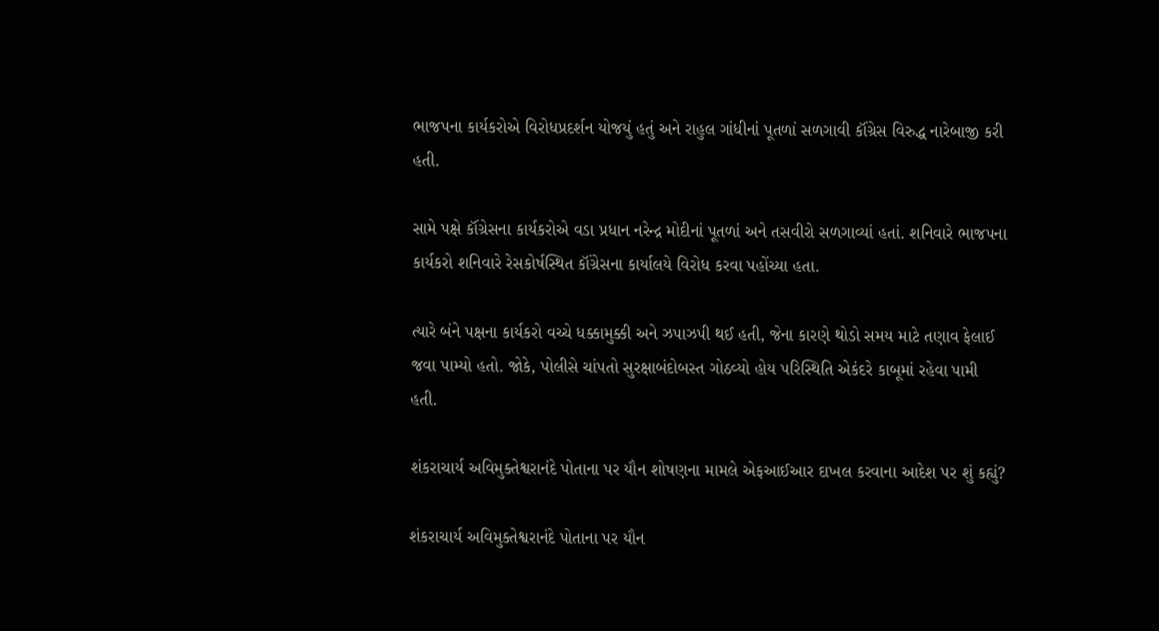ભાજપના કાર્યકરોએ વિરોધપ્રદર્શન યોજયું હતું અને રાહુલ ગાંધીનાં પૂતળાં સળગાવી કૉંગ્રેસ વિરુદ્ધ નારેબાજી કરી હતી.

સામે પક્ષે કૉંગ્રેસના કાર્યકરોએ વડા પ્રધાન નરેન્દ્ર મોદીનાં પૂતળાં અને તસવીરો સળગાવ્યાં હતાં. શનિવારે ભાજપના કાર્યકરો શનિવારે રેસકોર્ષસ્થિત કૉંગ્રેસના કાર્યાલયે વિરોધ કરવા પહોંચ્યા હતા.

ત્યારે બંને પક્ષના કાર્યકરો વચ્ચે ધક્કામુક્કી અને ઝપાઝપી થઈ હતી, જેના કારણે થોડો સમય માટે તણાવ ફેલાઈ જવા પામ્યો હતો. જોકે, પોલીસે ચાંપતો સુરક્ષાબંદોબસ્ત ગોઠવ્યો હોય પરિસ્થિતિ એકંદરે કાબૂમાં રહેવા પામી હતી.

શંકરાચાર્ય અવિમુક્તેશ્વરાનંદે પોતાના પર યૌન શોષણના મામલે એફઆઈઆર દાખલ કરવાના આદેશ પર શું કહ્યું?

શંકરાચાર્ય અવિમુક્તેશ્વરાનંદે પોતાના પર યૌન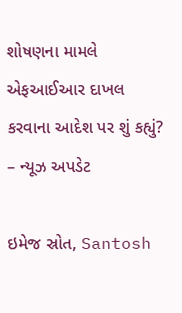શોષણના મામલે એફઆઈઆર દાખલ કરવાના આદેશ પર શું કહ્યું? – ન્યૂઝ અપડેટ

ઇમેજ સ્રોત, Santosh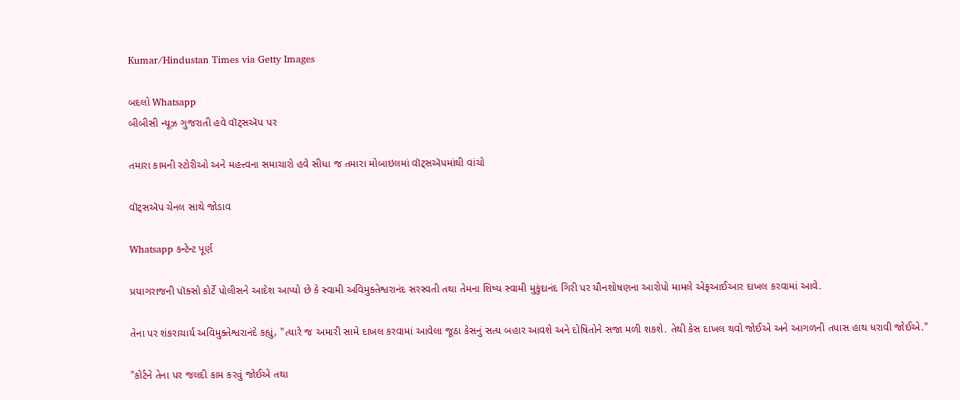Kumar/Hindustan Times via Getty Images

બદલો Whatsapp
બીબીસી ન્યૂઝ ગુજરાતી હવે વૉટ્સઍપ પર

તમારા કામની સ્ટોરીઓ અને મહત્ત્વના સમાચારો હવે સીધા જ તમારા મોબાઇલમાં વૉટ્સઍપમાંથી વાંચો

વૉટ્સઍપ ચેનલ સાથે જોડાવ

Whatsapp કન્ટેન્ટ પૂર્ણ

પ્રયાગરાજની પૉક્સો કોર્ટે પોલીસને આદેશ આપ્યો છે કે સ્વામી અવિમુક્તેશ્વરાનંદ સરસ્વતી તથા તેમના શિષ્ય સ્વામી મુકુંદાનંદ ગિરી પર યૌનશોષણના આરોપો મામલે એફઆઈઆર દાખલ કરવામાં આવે.

તેના પર શંકરાચાર્ય અવિમુક્તેશ્વરાનંદે કહ્યું, "ત્યારે જ અમારી સામે દાખલ કરવામાં આવેલા જૂઠા કેસનું સત્ય બહાર આવશે અને દોષિતોને સજા મળી શકશે. તેથી કેસ દાખલ થવો જોઈએ અને આગળની તપાસ હાથ ધરાવી જોઈએ."

"કોર્ટને તેના પર જલદી કામ કરવું જોઈએ તથા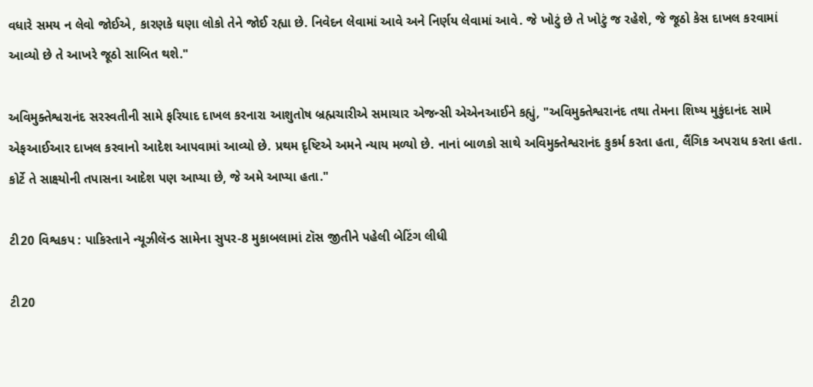વધારે સમય ન લેવો જોઈએ, કારણકે ઘણા લોકો તેને જોઈ રહ્યા છે. નિવેદન લેવામાં આવે અને નિર્ણય લેવામાં આવે. જે ખોટું છે તે ખોટું જ રહેશે, જે જૂઠો કેસ દાખલ કરવામાં આવ્યો છે તે આખરે જૂઠો સાબિત થશે."

અવિમુક્તેશ્વરાનંદ સરસ્વતીની સામે ફરિયાદ દાખલ કરનારા આશુતોષ બ્રહ્મચારીએ સમાચાર એજન્સી એએનઆઈને કહ્યું, "અવિમુક્તેશ્વરાનંદ તથા તેમના શિષ્ય મુકુંદાનંદ સામે એફઆઈઆર દાખલ કરવાનો આદેશ આપવામાં આવ્યો છે. પ્રથમ દૃષ્ટિએ અમને ન્યાય મળ્યો છે. નાનાં બાળકો સાથે અવિમુક્તેશ્વરાનંદ કુકર્મ કરતા હતા, લૈંગિક અપરાધ કરતા હતા. કોર્ટે તે સાક્ષ્યોની તપાસના આદેશ પણ આપ્યા છે, જે અમે આપ્યા હતા."

ટી20 વિશ્વકપ : પાકિસ્તાને ન્યૂઝીલૅન્ડ સામેના સુપર-8 મુકાબલામાં ટૉસ જીતીને પહેલી બેટિંગ લીધી

ટી20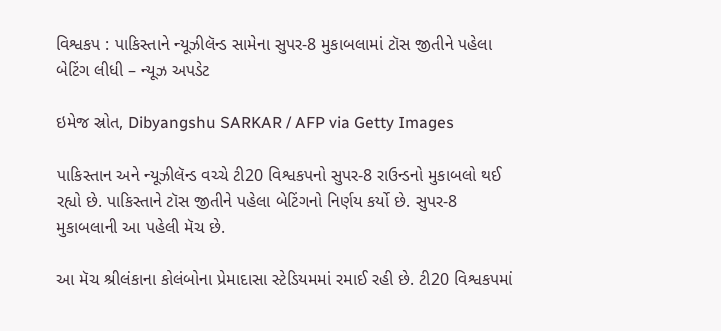વિશ્વકપ : પાકિસ્તાને ન્યૂઝીલૅન્ડ સામેના સુપર-8 મુકાબલામાં ટૉસ જીતીને પહેલા બેટિંગ લીધી – ન્યૂઝ અપડેટ

ઇમેજ સ્રોત, Dibyangshu SARKAR / AFP via Getty Images

પાકિસ્તાન અને ન્યૂઝીલૅન્ડ વચ્ચે ટી20 વિશ્વકપનો સુપર-8 રાઉન્ડનો મુકાબલો થઈ રહ્યો છે. પાકિસ્તાને ટૉસ જીતીને પહેલા બેટિંગનો નિર્ણય કર્યો છે. સુપર-8 મુકાબલાની આ પહેલી મૅચ છે.

આ મૅચ શ્રીલંકાના કોલંબોના પ્રેમાદાસા સ્ટેડિયમમાં રમાઈ રહી છે. ટી20 વિશ્વકપમાં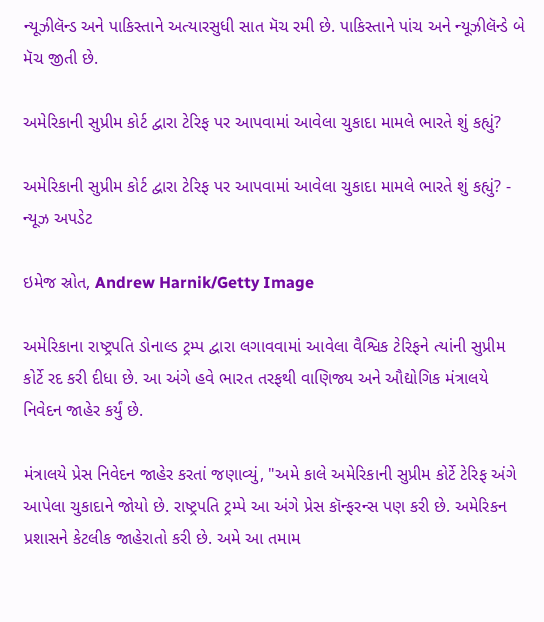ન્યૂઝીલૅન્ડ અને પાકિસ્તાને અત્યારસુધી સાત મૅચ રમી છે. પાકિસ્તાને પાંચ અને ન્યૂઝીલૅન્ડે બે મૅચ જીતી છે.

અમેરિકાની સુપ્રીમ કોર્ટ દ્વારા ટેરિફ પર આપવામાં આવેલા ચુકાદા મામલે ભારતે શું કહ્યું?

અમેરિકાની સુપ્રીમ કોર્ટ દ્વારા ટેરિફ પર આપવામાં આવેલા ચુકાદા મામલે ભારતે શું કહ્યું? - ન્યૂઝ અપડેટ

ઇમેજ સ્રોત, Andrew Harnik/Getty Image

અમેરિકાના રાષ્ટ્રપતિ ડોનાલ્ડ ટ્રમ્પ દ્વારા લગાવવામાં આવેલા વૈશ્વિક ટેરિફને ત્યાંની સુપ્રીમ કોર્ટે રદ કરી દીધા છે. આ અંગે હવે ભારત તરફથી વાણિજ્ય અને ઔદ્યોગિક મંત્રાલયે નિવેદન જાહેર કર્યું છે.

મંત્રાલયે પ્રેસ નિવેદન જાહેર કરતાં જણાવ્યું, "અમે કાલે અમેરિકાની સુપ્રીમ કોર્ટે ટેરિફ અંગે આપેલા ચુકાદાને જોયો છે. રાષ્ટ્રપતિ ટ્રમ્પે આ અંગે પ્રેસ કૉન્ફરન્સ પણ કરી છે. અમેરિકન પ્રશાસને કેટલીક જાહેરાતો કરી છે. અમે આ તમામ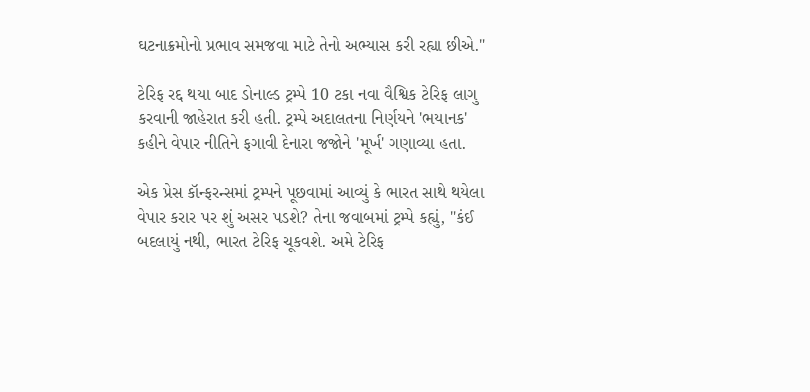ઘટનાક્રમોનો પ્રભાવ સમજવા માટે તેનો અભ્યાસ કરી રહ્યા છીએ."

ટેરિફ રદ્દ થયા બાદ ડોનાલ્ડ ટ્રમ્પે 10 ટકા નવા વૈશ્વિક ટેરિફ લાગુ કરવાની જાહેરાત કરી હતી. ટ્રમ્પે અદાલતના નિર્ણયને 'ભયાનક' કહીને વેપાર નીતિને ફગાવી દેનારા જજોને 'મૂર્ખ' ગણાવ્યા હતા.

એક પ્રેસ કૉન્ફરન્સમાં ટ્રમ્પને પૂછવામાં આવ્યું કે ભારત સાથે થયેલા વેપાર કરાર પર શું અસર પડશે? તેના જવાબમાં ટ્રમ્પે કહ્યું, "કંઈ બદલાયું નથી, ભારત ટેરિફ ચૂકવશે. અમે ટેરિફ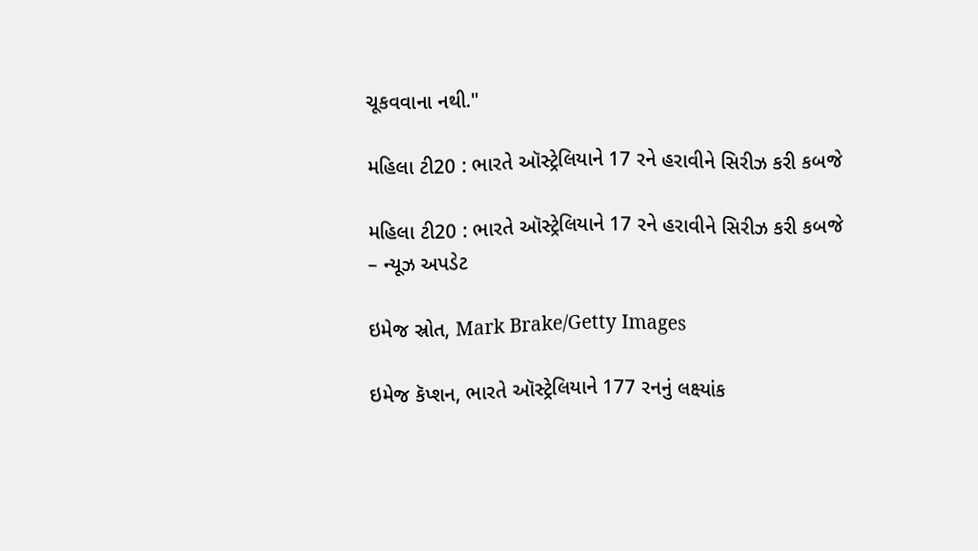ચૂકવવાના નથી."

મહિલા ટી20 : ભારતે ઑસ્ટ્રેલિયાને 17 રને હરાવીને સિરીઝ કરી કબજે

મહિલા ટી20 : ભારતે ઑસ્ટ્રેલિયાને 17 રને હરાવીને સિરીઝ કરી કબજે – ન્યૂઝ અપડેટ

ઇમેજ સ્રોત, Mark Brake/Getty Images

ઇમેજ કૅપ્શન, ભારતે ઑસ્ટ્રેલિયાને 177 રનનું લક્ષ્યાંક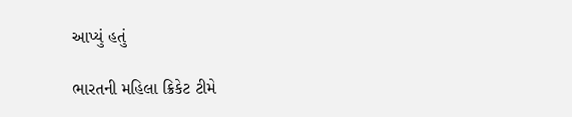આપ્યું હતું

ભારતની મહિલા ક્રિકેટ ટીમે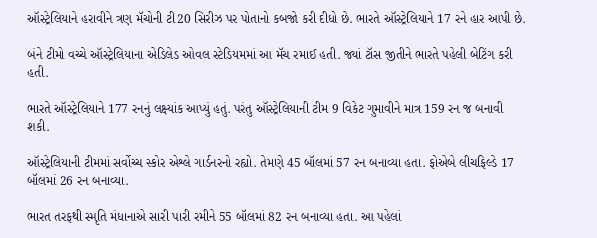ઑસ્ટ્રેલિયાને હરાવીને ત્રણ મૅચોની ટી20 સિરીઝ પર પોતાનો કબજો કરી દીધો છે. ભારતે ઑસ્ટ્રેલિયાને 17 રને હાર આપી છે.

બંને ટીમો વચ્ચે ઑસ્ટ્રેલિયાના એડિલેડ ઓવલ સ્ટેડિયમમાં આ મૅચ રમાઈ હતી. જ્યાં ટૉસ જીતીને ભારતે પહેલી બેટિંગ કરી હતી.

ભારતે ઑસ્ટ્રેલિયાને 177 રનનું લક્ષ્યાંક આપ્યું હતું. પરંતુ ઑસ્ટ્રેલિયાની ટીમ 9 વિકેટ ગુમાવીને માત્ર 159 રન જ બનાવી શકી.

ઑસ્ટ્રેલિયાની ટીમમાં સર્વોચ્ચ સ્કોર એશ્લે ગાર્ડનરનો રહ્યો. તેમણે 45 બૉલમાં 57 રન બનાવ્યા હતા. ફોએબે લીચફિલ્ડે 17 બૉલમાં 26 રન બનાવ્યા.

ભારત તરફથી સ્મૃતિ મંધાનાએ સારી પારી રમીને 55 બૉલમાં 82 રન બનાવ્યા હતા. આ પહેલાં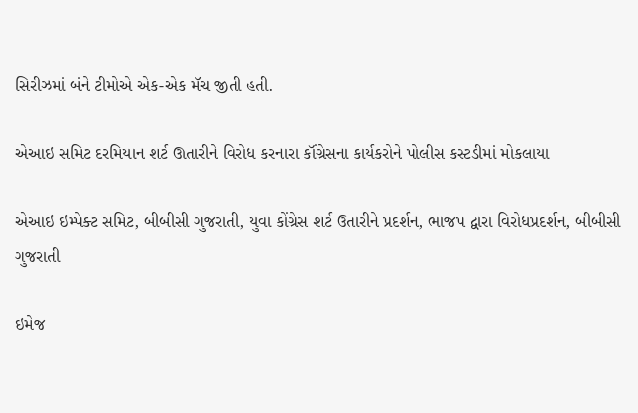સિરીઝમાં બંને ટીમોએ એક-એક મૅચ જીતી હતી.

એઆઇ સમિટ દરમિયાન શર્ટ ઊતારીને વિરોધ કરનારા કૉંગ્રેસના કાર્યકરોને પોલીસ કસ્ટડીમાં મોકલાયા

એઆઇ ઇમ્પેક્ટ સમિટ, બીબીસી ગુજરાતી, યુવા કોંગ્રેસ શર્ટ ઉતારીને પ્રદર્શન, ભાજપ દ્વારા વિરોધપ્રદર્શન, બીબીસી ગુજરાતી

ઇમેજ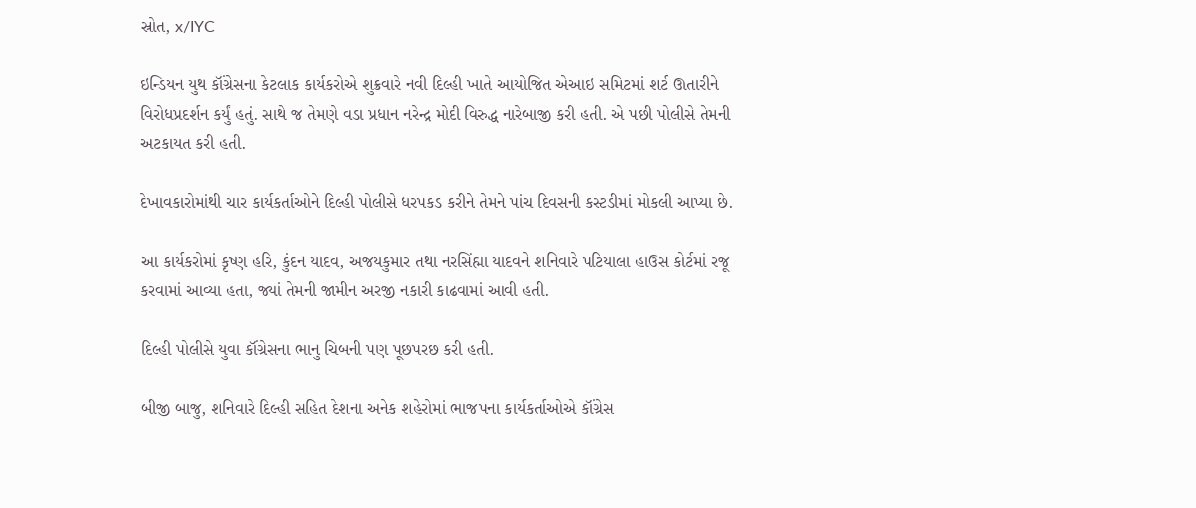સ્રોત, x/IYC

ઇન્ડિયન યુથ કૉંગ્રેસના કેટલાક કાર્યકરોએ શુક્રવારે નવી દિલ્હી ખાતે આયોજિત એઆઇ સમિટમાં શર્ટ ઊતારીને વિરોધપ્રદર્શન કર્યું હતું. સાથે જ તેમણે વડા પ્રધાન નરેન્દ્ર મોદી વિરુદ્ધ નારેબાજી કરી હતી. એ પછી પોલીસે તેમની અટકાયત કરી હતી.

દેખાવકારોમાંથી ચાર કાર્યકર્તાઓને દિલ્હી પોલીસે ધરપકડ કરીને તેમને પાંચ દિવસની કસ્ટડીમાં મોકલી આપ્યા છે.

આ કાર્યકરોમાં કૃષ્ણ હરિ, કુંદન યાદવ, અજયકુમાર તથા નરસિંહ્મા યાદવને શનિવારે પટિયાલા હાઉસ કોર્ટમાં રજૂ કરવામાં આવ્યા હતા, જ્યાં તેમની જામીન અરજી નકારી કાઢવામાં આવી હતી.

દિલ્હી પોલીસે યુવા કૉંગ્રેસના ભાનુ ચિબની પણ પૂછપરછ કરી હતી.

બીજી બાજુ, શનિવારે દિલ્હી સહિત દેશના અનેક શહેરોમાં ભાજપના કાર્યકર્તાઓએ કૉંગ્રેસ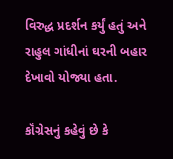વિરુદ્ધ પ્રદર્શન કર્યું હતું અને રાહુલ ગાંધીનાં ઘરની બહાર દેખાવો યોજ્યા હતા.

કૉંગ્રેસનું કહેવું છે કે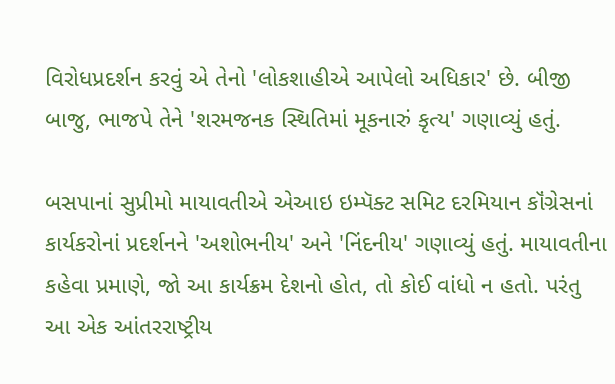વિરોધપ્રદર્શન કરવું એ તેનો 'લોકશાહીએ આપેલો અધિકાર' છે. બીજી બાજુ, ભાજપે તેને 'શરમજનક સ્થિતિમાં મૂકનારું કૃત્ય' ગણાવ્યું હતું.

બસપાનાં સુપ્રીમો માયાવતીએ એઆઇ ઇમ્પૅક્ટ સમિટ દરમિયાન કૉંગ્રેસનાં કાર્યકરોનાં પ્રદર્શનને 'અશોભનીય' અને 'નિંદનીય' ગણાવ્યું હતું. માયાવતીના કહેવા પ્રમાણે, જો આ કાર્યક્રમ દેશનો હોત, તો કોઈ વાંધો ન હતો. પરંતુ આ એક આંતરરાષ્ટ્રીય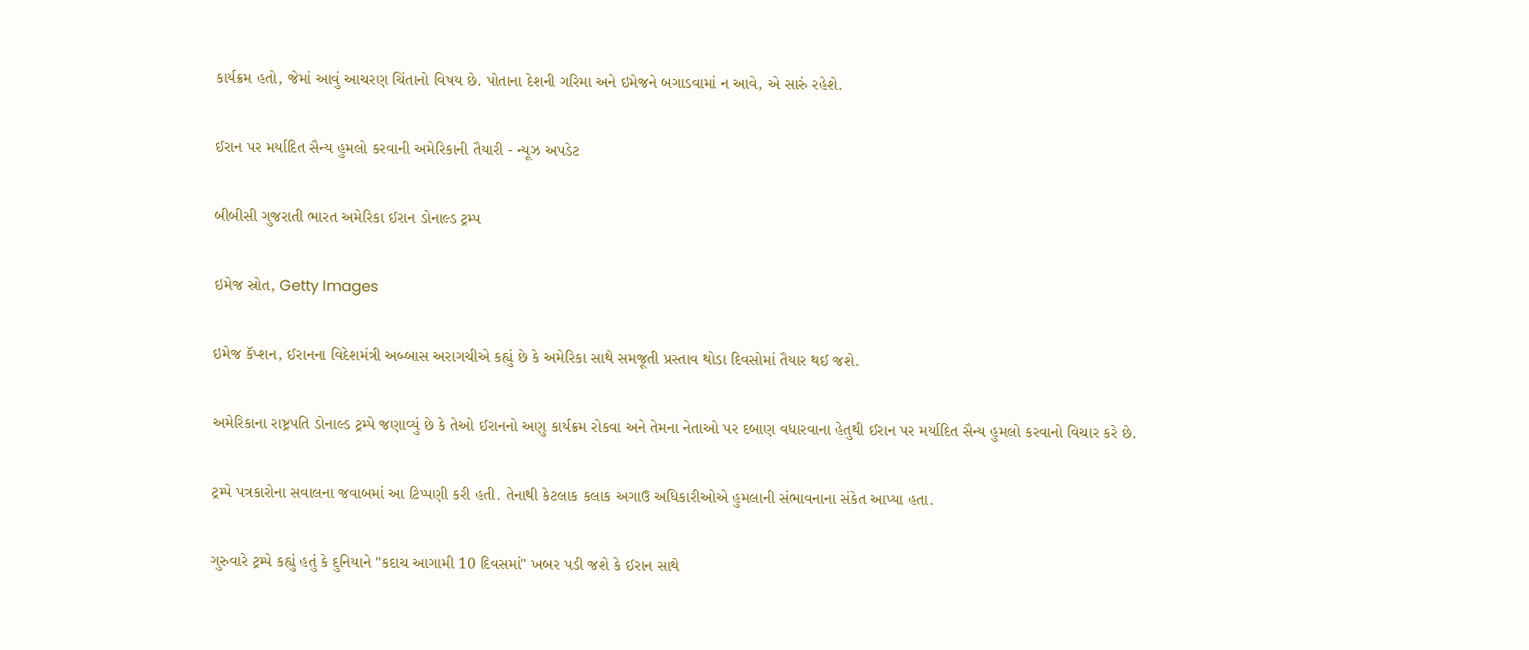કાર્યક્રમ હતો, જેમાં આવું આચરણ ચિંતાનો વિષય છે. પોતાના દેશની ગરિમા અને ઇમેજને બગાડવામાં ન આવે, એ સારું રહેશે.

ઈરાન પર મર્યાદિત સૈન્ય હુમલો કરવાની અમેરિકાની તૈયારી - ન્યૂઝ અપડેટ

બીબીસી ગુજરાતી ભારત અમેરિકા ઈરાન ડોનાલ્ડ ટ્રમ્પ

ઇમેજ સ્રોત, Getty Images

ઇમેજ કૅપ્શન, ઈરાનના વિદેશમંત્રી અબ્બાસ અરાગચીએ કહ્યું છે કે અમેરિકા સાથે સમજૂતી પ્રસ્તાવ થોડા દિવસોમાં તૈયાર થઈ જશે.

અમેરિકાના રાષ્ટ્રપતિ ડોનાલ્ડ ટ્રમ્પે જણાવ્યું છે કે તેઓ ઈરાનનો અણુ કાર્યક્રમ રોકવા અને તેમના નેતાઓ પર દબાણ વધારવાના હેતુથી ઈરાન પર મર્યાદિત સૈન્ય હુમલો કરવાનો વિચાર કરે છે.

ટ્રમ્પે પત્રકારોના સવાલના જવાબમાં આ ટિપ્પણી કરી હતી. તેનાથી કેટલાક કલાક અગાઉ અધિકારીઓએ હુમલાની સંભાવનાના સંકેત આપ્યા હતા.

ગુરુવારે ટ્રમ્પે કહ્યું હતું કે દુનિયાને "કદાચ આગામી 10 દિવસમાં" ખબર પડી જશે કે ઈરાન સાથે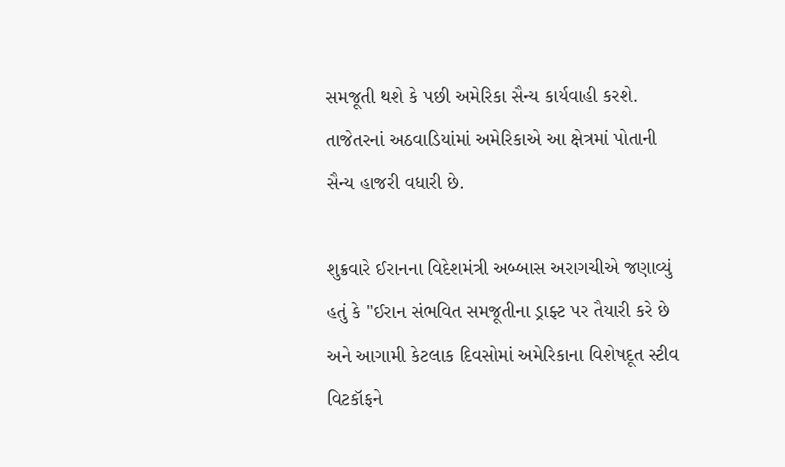સમજૂતી થશે કે પછી અમેરિકા સૈન્ય કાર્યવાહી કરશે. તાજેતરનાં અઠવાડિયાંમાં અમેરિકાએ આ ક્ષેત્રમાં પોતાની સૈન્ય હાજરી વધારી છે.

શુક્રવારે ઈરાનના વિદેશમંત્રી અબ્બાસ અરાગચીએ જણાવ્યું હતું કે "ઈરાન સંભવિત સમજૂતીના ડ્રાફ્ટ પર તૈયારી કરે છે અને આગામી કેટલાક દિવસોમાં અમેરિકાના વિશેષદૂત સ્ટીવ વિટકૉફને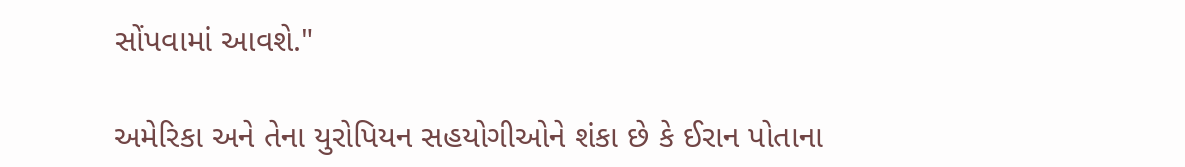સોંપવામાં આવશે."

અમેરિકા અને તેના યુરોપિયન સહયોગીઓને શંકા છે કે ઈરાન પોતાના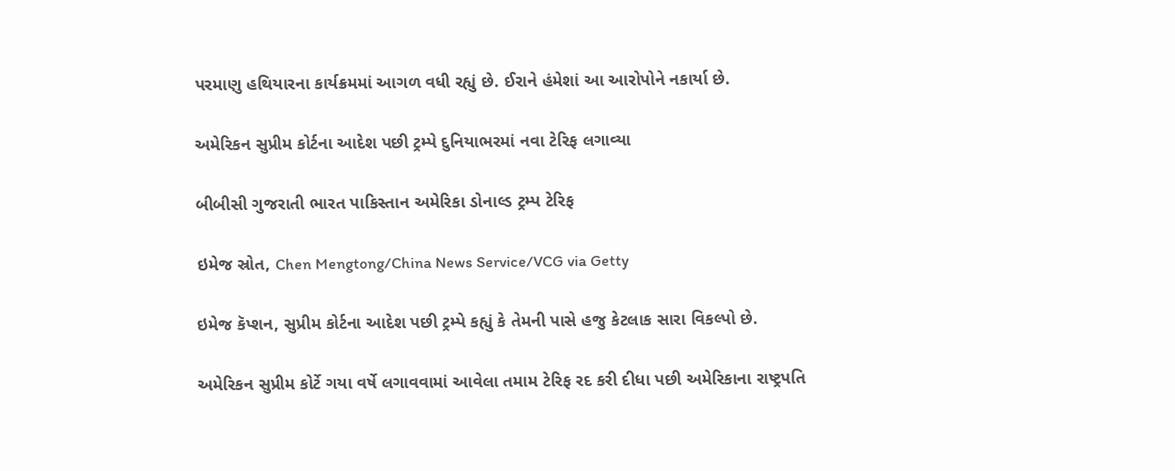પરમાણુ હથિયારના કાર્યક્રમમાં આગળ વધી રહ્યું છે. ઈરાને હંમેશાં આ આરોપોને નકાર્યા છે.

અમેરિકન સુપ્રીમ કોર્ટના આદેશ પછી ટ્રમ્પે દુનિયાભરમાં નવા ટેરિફ લગાવ્યા

બીબીસી ગુજરાતી ભારત પાકિસ્તાન અમેરિકા ડોનાલ્ડ ટ્રમ્પ ટેરિફ

ઇમેજ સ્રોત, Chen Mengtong/China News Service/VCG via Getty

ઇમેજ કૅપ્શન, સુપ્રીમ કોર્ટના આદેશ પછી ટ્રમ્પે કહ્યું કે તેમની પાસે હજુ કેટલાક સારા વિકલ્પો છે.

અમેરિકન સુપ્રીમ કોર્ટે ગયા વર્ષે લગાવવામાં આવેલા તમામ ટેરિફ રદ કરી દીધા પછી અમેરિકાના રાષ્ટ્રપતિ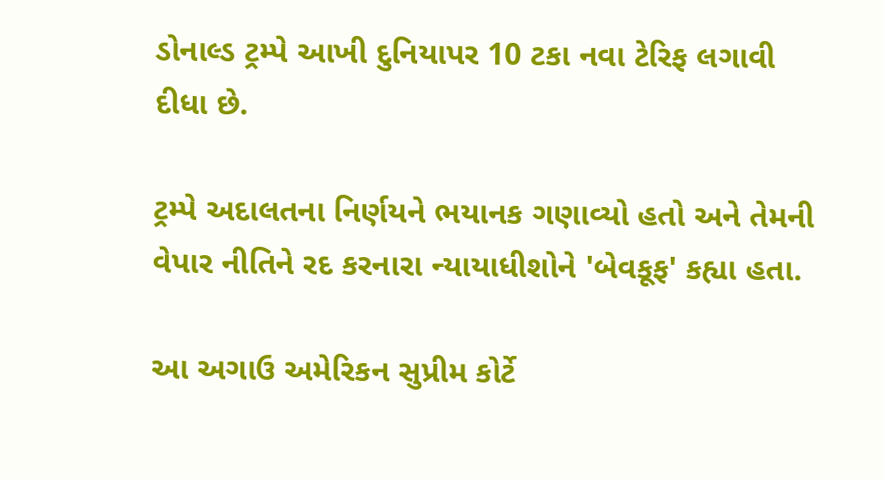ડોનાલ્ડ ટ્રમ્પે આખી દુનિયાપર 10 ટકા નવા ટેરિફ લગાવી દીધા છે.

ટ્રમ્પે અદાલતના નિર્ણયને ભયાનક ગણાવ્યો હતો અને તેમની વેપાર નીતિને રદ કરનારા ન્યાયાધીશોને 'બેવકૂફ' કહ્યા હતા.

આ અગાઉ અમેરિકન સુપ્રીમ કોર્ટે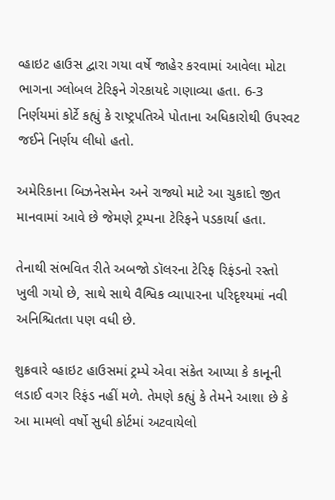વ્હાઇટ હાઉસ દ્વારા ગયા વર્ષે જાહેર કરવામાં આવેલા મોટા ભાગના ગ્લોબલ ટેરિફને ગેરકાયદે ગણાવ્યા હતા. 6-3 નિર્ણયમાં કોર્ટે કહ્યું કે રાષ્ટ્રપતિએ પોતાના અધિકારોથી ઉપરવટ જઈને નિર્ણય લીધો હતો.

અમેરિકાના બિઝનેસમેન અને રાજ્યો માટે આ ચુકાદો જીત માનવામાં આવે છે જેમણે ટ્રમ્પના ટેરિફને પડકાર્યા હતા.

તેનાથી સંભવિત રીતે અબજો ડૉલરના ટેરિફ રિફંડનો રસ્તો ખુલી ગયો છે, સાથે સાથે વૈશ્વિક વ્યાપારના પરિદૃશ્યમાં નવી અનિશ્ચિતતા પણ વધી છે.

શુક્રવારે વ્હાઇટ હાઉસમાં ટ્રમ્પે એવા સંકેત આપ્યા કે કાનૂની લડાઈ વગર રિફંડ નહીં મળે. તેમણે કહ્યું કે તેમને આશા છે કે આ મામલો વર્ષો સુધી કોર્ટમાં અટવાયેલો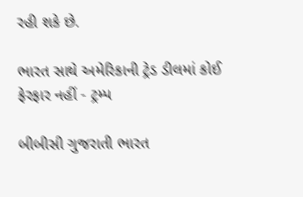રહી શકે છે.

ભારત સાથે અમેરિકાની ટ્રેડ ડીલમાં કોઈ ફેરફાર નહીં - ટ્રમ્પ

બીબીસી ગુજરાતી ભારત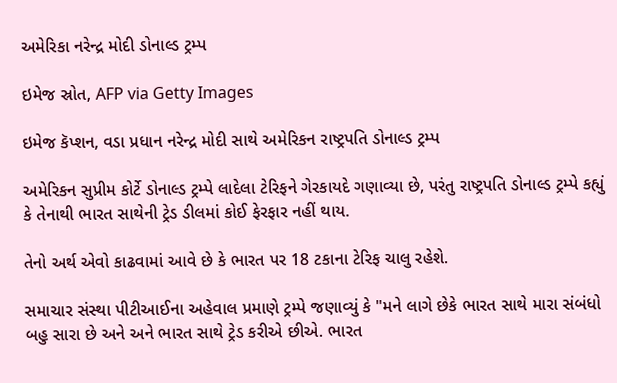અમેરિકા નરેન્દ્ર મોદી ડોનાલ્ડ ટ્રમ્પ

ઇમેજ સ્રોત, AFP via Getty Images

ઇમેજ કૅપ્શન, વડા પ્રધાન નરેન્દ્ર મોદી સાથે અમેરિકન રાષ્ટ્રપતિ ડોનાલ્ડ ટ્રમ્પ

અમેરિકન સુપ્રીમ કોર્ટે ડોનાલ્ડ ટ્રમ્પે લાદેલા ટેરિફને ગેરકાયદે ગણાવ્યા છે, પરંતુ રાષ્ટ્રપતિ ડોનાલ્ડ ટ્રમ્પે કહ્યું કે તેનાથી ભારત સાથેની ટ્રેડ ડીલમાં કોઈ ફેરફાર નહીં થાય.

તેનો અર્થ એવો કાઢવામાં આવે છે કે ભારત પર 18 ટકાના ટેરિફ ચાલુ રહેશે.

સમાચાર સંસ્થા પીટીઆઈના અહેવાલ પ્રમાણે ટ્રમ્પે જણાવ્યું કે "મને લાગે છેકે ભારત સાથે મારા સંબંધો બહુ સારા છે અને અને ભારત સાથે ટ્રેડ કરીએ છીએ. ભારત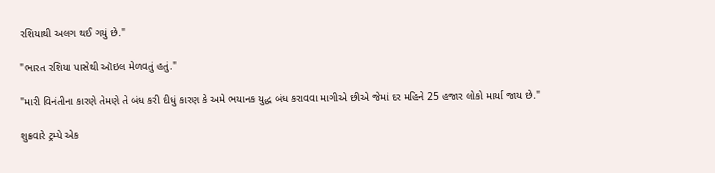રશિયાથી અલગ થઈ ગયું છે."

"ભારત રશિયા પાસેથી ઑઇલ મેળવતું હતું."

"મારી વિનંતીના કારણે તેમણે તે બંધ કરી દીધું કારણ કે અમે ભયાનક યુદ્ધ બંધ કરાવવા માગીએ છીએ જેમાં દર મહિને 25 હજાર લોકો માર્યા જાય છે."

શુક્રવારે ટ્રમ્પે એક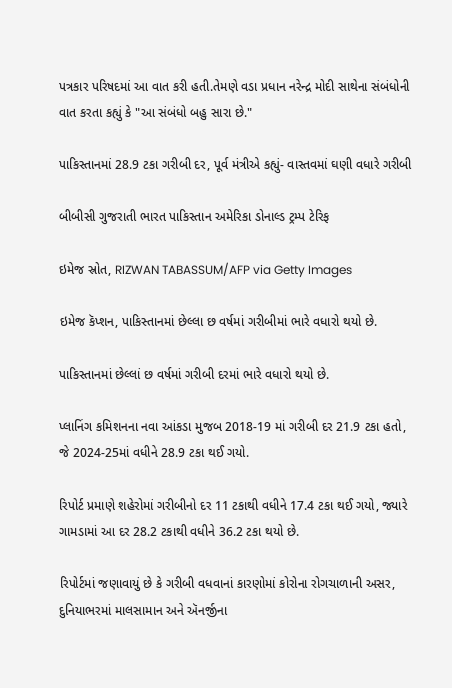પત્રકાર પરિષદમાં આ વાત કરી હતી.તેમણે વડા પ્રધાન નરેન્દ્ર મોદી સાથેના સંબંધોની વાત કરતા કહ્યું કે "આ સંબંધો બહુ સારા છે."

પાકિસ્તાનમાં 28.9 ટકા ગરીબી દર, પૂર્વ મંત્રીએ કહ્યું- વાસ્તવમાં ઘણી વધારે ગરીબી

બીબીસી ગુજરાતી ભારત પાકિસ્તાન અમેરિકા ડોનાલ્ડ ટ્રમ્પ ટેરિફ

ઇમેજ સ્રોત, RIZWAN TABASSUM/AFP via Getty Images

ઇમેજ કૅપ્શન, પાકિસ્તાનમાં છેલ્લા છ વર્ષમાં ગરીબીમાં ભારે વધારો થયો છે.

પાકિસ્તાનમાં છેલ્લાં છ વર્ષમાં ગરીબી દરમાં ભારે વધારો થયો છે.

પ્લાનિંગ કમિશનના નવા આંકડા મુજબ 2018-19 માં ગરીબી દર 21.9 ટકા હતો, જે 2024-25માં વધીને 28.9 ટકા થઈ ગયો.

રિપોર્ટ પ્રમાણે શહેરોમાં ગરીબીનો દર 11 ટકાથી વધીને 17.4 ટકા થઈ ગયો, જ્યારે ગામડામાં આ દર 28.2 ટકાથી વધીને 36.2 ટકા થયો છે.

રિપોર્ટમાં જણાવાયું છે કે ગરીબી વધવાનાં કારણોમાં કોરોના રોગચાળાની અસર, દુનિયાભરમાં માલસામાન અને ઍનર્જીના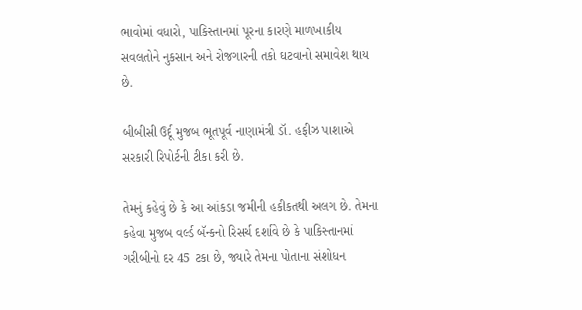ભાવોમાં વધારો, પાકિસ્તાનમાં પૂરના કારણે માળખાકીય સવલતોને નુકસાન અને રોજગારની તકો ઘટવાનો સમાવેશ થાય છે.

બીબીસી ઉર્દૂ મુજબ ભૂતપૂર્વ નાણામંત્રી ડૉ. હફીઝ પાશાએ સરકારી રિપોર્ટની ટીકા કરી છે.

તેમનું કહેવું છે કે આ આંકડા જમીની હકીકતથી અલગ છે. તેમના કહેવા મુજબ વર્લ્ડ બૅન્કનો રિસર્ચ દર્શાવે છે કે પાકિસ્તાનમાં ગરીબીનો દર 45 ટકા છે, જ્યારે તેમના પોતાના સંશોધન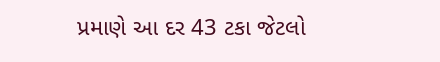પ્રમાણે આ દર 43 ટકા જેટલો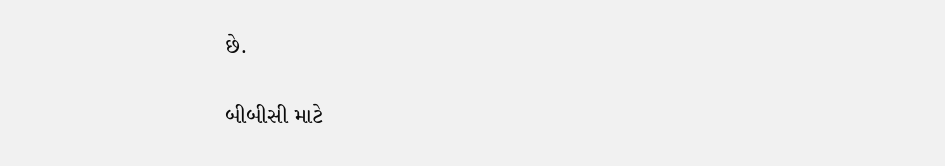છે.

બીબીસી માટે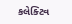કલેક્ટિવ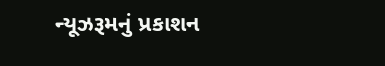ન્યૂઝરૂમનું પ્રકાશન